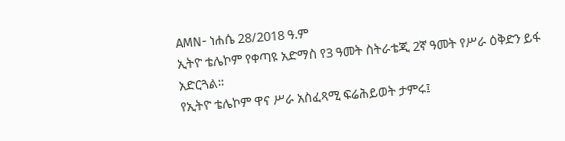AMN- ነሐሴ 28/2018 ዓ.ም
ኢትዮ ቴሌኮም የቀጣዩ አድማስ የ3 ዓመት ስትራቴጂ 2ኛ ዓመት የሥራ ዕቅድን ይፋ አድርጓል፡፡
የኢትዮ ቴሌኮም ዋና ሥራ አስፈጻሚ ፍሬሕይወት ታምሩ፤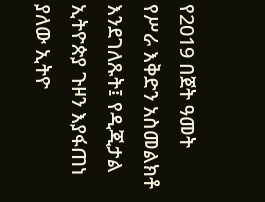የ2019 በጀት ዓመት የሥራ እቅድን አስመልክቶ እንደገለጹት፤ የዲጂታል ኢትዮጵያ ጉዞን እያፋጠነ ያለው ኢትዮ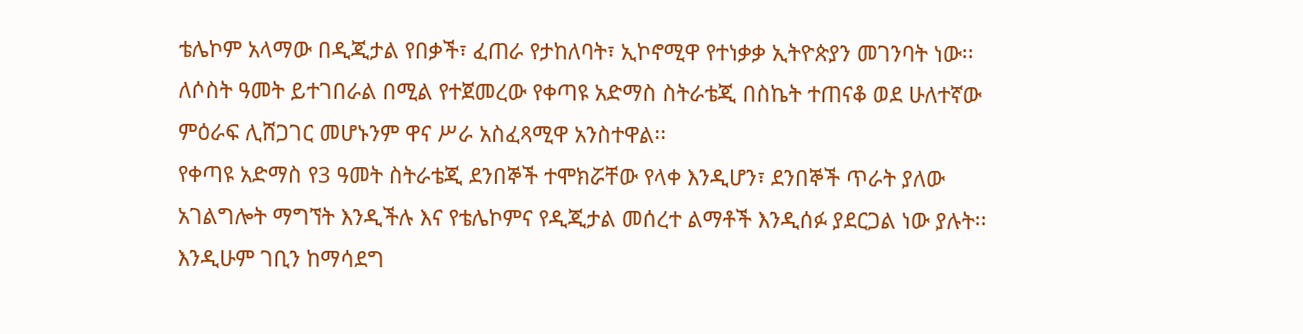ቴሌኮም አላማው በዲጂታል የበቃች፣ ፈጠራ የታከለባት፣ ኢኮኖሚዋ የተነቃቃ ኢትዮጵያን መገንባት ነው፡፡
ለሶስት ዓመት ይተገበራል በሚል የተጀመረው የቀጣዩ አድማስ ስትራቴጂ በስኬት ተጠናቆ ወደ ሁለተኛው ምዕራፍ ሊሸጋገር መሆኑንም ዋና ሥራ አስፈጻሚዋ አንስተዋል፡፡
የቀጣዩ አድማስ የ3 ዓመት ስትራቴጂ ደንበኞች ተሞክሯቸው የላቀ እንዲሆን፣ ደንበኞች ጥራት ያለው አገልግሎት ማግኘት እንዲችሉ እና የቴሌኮምና የዲጂታል መሰረተ ልማቶች እንዲሰፉ ያደርጋል ነው ያሉት፡፡
እንዲሁም ገቢን ከማሳደግ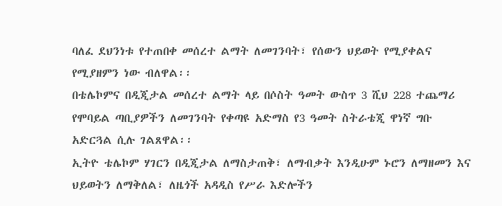ባለፈ ደህንነቱ የተጠበቀ መሰረተ ልማት ለመገንባት፣ የሰውን ህይወት የሚያቀልና የሚያዘምን ነው ብለዋል፡፡
በቴሌኮምና በዲጂታል መሰረተ ልማት ላይ በሶስት ዓመት ውስጥ 3 ሺህ 228 ተጨማሪ የሞባይል ጣቢያዎችን ለመገንባት የቀጣዩ አድማስ የ3 ዓመት ስትራቴጂ ዋነኛ ግቡ አድርጓል ሲሉ ገልጸዋል፡፡
ኢትዮ ቴሌኮም ሃገርን በዲጂታል ለማስታጠቅ፣ ለማብቃት እንዲሁም ኑሮን ለማዘመን እና ህይወትን ለማቅለል፣ ለዜጎች አዳዲስ የሥራ እድሎችን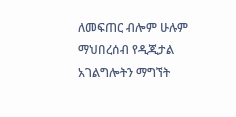ለመፍጠር ብሎም ሁሉም ማህበረሰብ የዲጂታል አገልግሎትን ማግኘት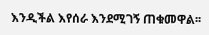እንዲችል እየሰራ እንደሚገኝ ጠቁመዋል፡፡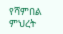የሻምበል ምህረት